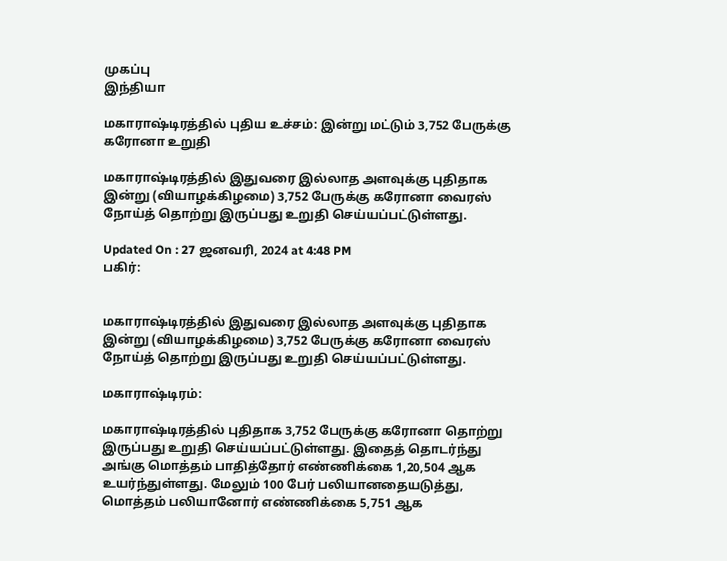முகப்பு
இந்தியா

மகாராஷ்டிரத்தில் புதிய உச்சம்: இன்று மட்டும் 3,752 பேருக்கு கரோனா உறுதி

மகாராஷ்டிரத்தில் இதுவரை இல்லாத அளவுக்கு புதிதாக இன்று (வியாழக்கிழமை) 3,752 பேருக்கு கரோனா வைரஸ் நோய்த் தொற்று இருப்பது உறுதி செய்யப்பட்டுள்ளது.

Updated On : 27 ஜனவரி, 2024 at 4:48 PM
பகிர்:


மகாராஷ்டிரத்தில் இதுவரை இல்லாத அளவுக்கு புதிதாக இன்று (வியாழக்கிழமை) 3,752 பேருக்கு கரோனா வைரஸ் நோய்த் தொற்று இருப்பது உறுதி செய்யப்பட்டுள்ளது.

மகாராஷ்டிரம்:

மகாராஷ்டிரத்தில் புதிதாக 3,752 பேருக்கு கரோனா தொற்று இருப்பது உறுதி செய்யப்பட்டுள்ளது. இதைத் தொடர்ந்து அங்கு மொத்தம் பாதித்தோர் எண்ணிக்கை 1,20,504 ஆக உயர்ந்துள்ளது. மேலும் 100 பேர் பலியானதையடுத்து, மொத்தம் பலியானோர் எண்ணிக்கை 5,751 ஆக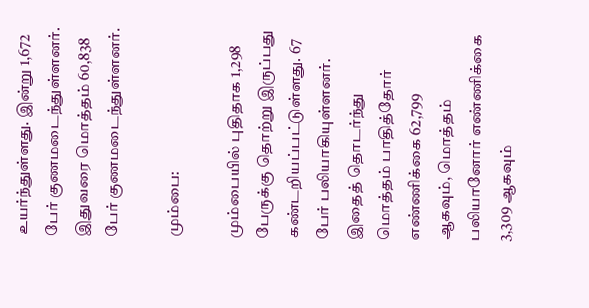உயர்ந்துள்ளது. இன்று 1,672 பேர் குணமடைந்துள்ளனர். இதுவரை மொத்தம் 60,838 பேர் குணமடைந்துள்ளனர்.

மும்பை:

மும்பையில் புதிதாக 1,298 பேருக்கு தொற்று இருப்பது கண்டறியப்பட்டுள்ளது. 67 பேர் பலியாகியுள்ளனர். இதைத் தொடர்ந்து மொத்தம் பாதித்தோர் எண்ணிக்கை 62,799 ஆகவும், மொத்தம் பலியானோர் எண்ணிக்கை 3,309 ஆகவும்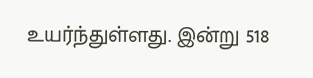உயர்ந்துள்ளது. இன்று 518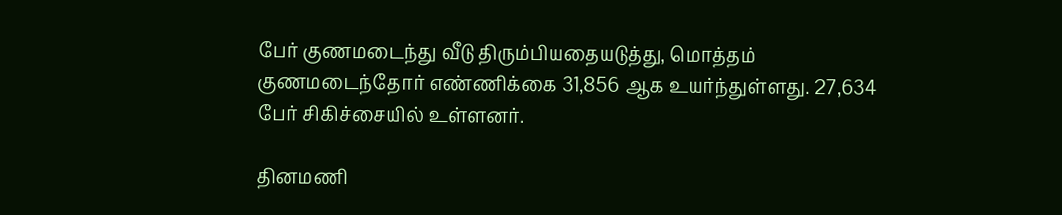பேர் குணமடைந்து வீடு திரும்பியதையடுத்து, மொத்தம் குணமடைந்தோர் எண்ணிக்கை 31,856 ஆக உயர்ந்துள்ளது. 27,634 பேர் சிகிச்சையில் உள்ளனர்.

தினமணி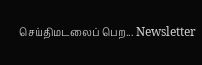செய்திமடலைப் பெற... Newsletter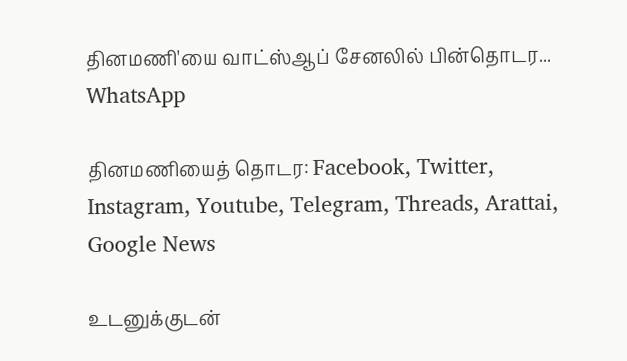தினமணி'யை வாட்ஸ்ஆப் சேனலில் பின்தொடர... WhatsApp

தினமணியைத் தொடர: Facebook, Twitter, Instagram, Youtube, Telegram, Threads, Arattai, Google News

உடனுக்குடன்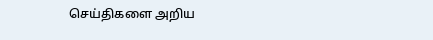செய்திகளை அறிய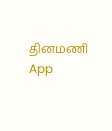தினமணி App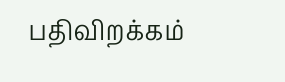பதிவிறக்கம்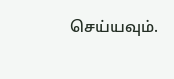செய்யவும்.